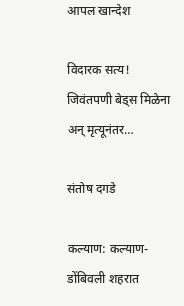आपल खान्देश

विदारक सत्य! जिवंतपणी बेड्स मिळेना अन् मृत्यूनंतर…

संतोष दगडे

कल्याण: कल्याण-डोंबिवली शहरात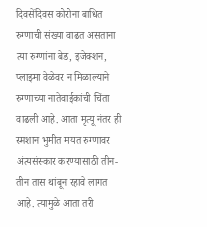दिवसेंदिवस कोरोना बाधित रुग्णाची संख्या वाढत असताना त्या रुग्णांना बेड, इजेक्शन, प्लाझ्मा वेळेवर न मिळाल्याने रुग्णाच्या नातेवाईकांची चिंता वाढली आहे. आता मृत्यू नंतर ही स्मशान भुमीत मयत रुग्णावर अंत्यसंस्कार करण्यासाठी तीन-तीन तास थांबून रहावे लागत आहे. त्यामुळे आता तरी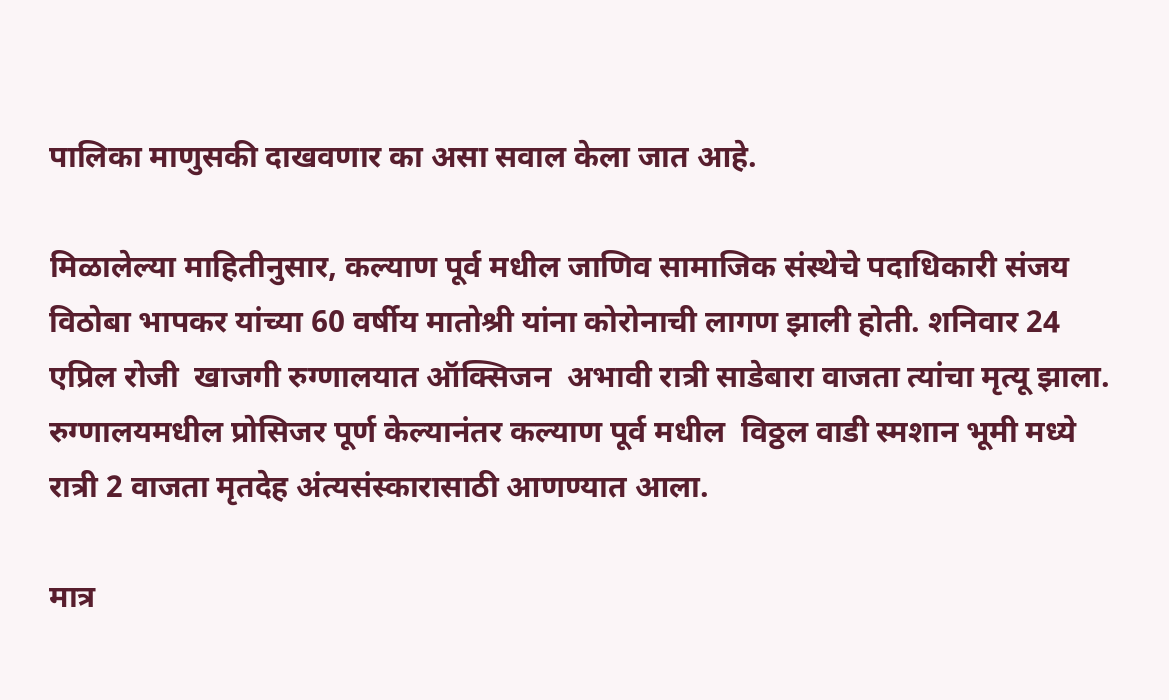पालिका माणुसकी दाखवणार का असा सवाल केला जात आहे.

मिळालेल्या माहितीनुसार, कल्याण पूर्व मधील जाणिव सामाजिक संस्थेचे पदाधिकारी संजय विठोबा भापकर यांच्या 60 वर्षीय मातोश्री यांना कोरोनाची लागण झाली होती. शनिवार 24 एप्रिल रोजी  खाजगी रुग्णालयात ऑक्सिजन  अभावी रात्री साडेबारा वाजता त्यांचा मृत्यू झाला. रुग्णालयमधील प्रोसिजर पूर्ण केल्यानंतर कल्याण पूर्व मधील  विठ्ठल वाडी स्मशान भूमी मध्ये रात्री 2 वाजता मृतदेह अंत्यसंस्कारासाठी आणण्यात आला.

मात्र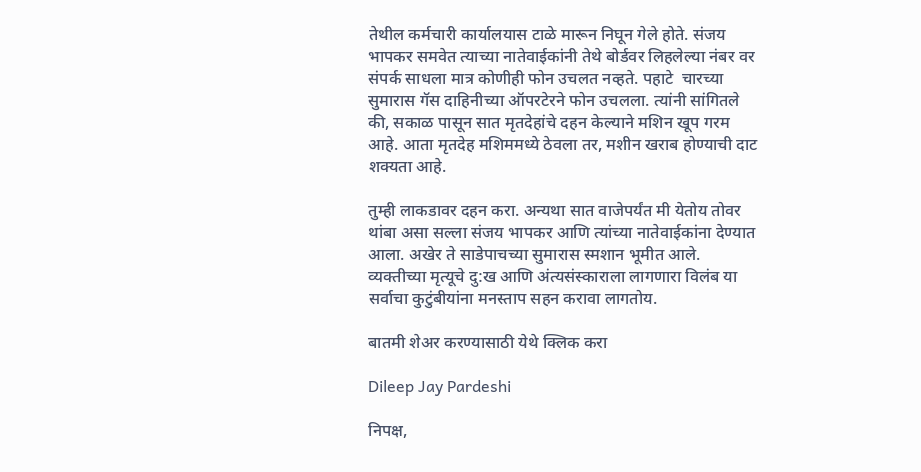तेथील कर्मचारी कार्यालयास टाळे मारून निघून गेले होते. संजय भापकर समवेत त्याच्या नातेवाईकांनी तेथे बोर्डवर लिहलेल्या नंबर वर संपर्क साधला मात्र कोणीही फोन उचलत नव्हते. पहाटे  चारच्या सुमारास गॅस दाहिनीच्या ऑपरटेरने फोन उचलला. त्यांनी सांगितले की, सकाळ पासून सात मृतदेहांचे दहन केल्याने मशिन खूप गरम आहे. आता मृतदेह मशिममध्ये ठेवला तर, मशीन खराब होण्याची दाट शक्यता आहे.

तुम्ही लाकडावर दहन करा. अन्यथा सात वाजेपर्यंत मी येतोय तोवर थांबा असा सल्ला संजय भापकर आणि त्यांच्या नातेवाईकांना देण्यात आला. अखेर ते साडेपाचच्या सुमारास स्मशान भूमीत आले. व्यक्तीच्या मृत्यूचे दु:ख आणि अंत्यसंस्काराला लागणारा विलंब या सर्वाचा कुटुंबीयांना मनस्ताप सहन करावा लागतोय.

बातमी शेअर करण्यासाठी येथे क्लिक करा

Dileep Jay Pardeshi

निपक्ष,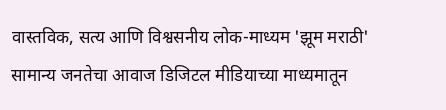वास्तविक, सत्य आणि विश्वसनीय लोक-माध्यम 'झूम मराठी' सामान्य जनतेचा आवाज डिजिटल मीडियाच्या माध्यमातून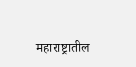महाराष्ट्रातील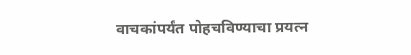वाचकांपर्यंत पोहचविण्याचा प्रयत्न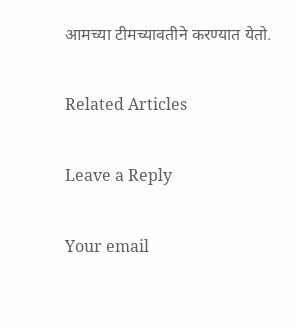आमच्या टीमच्यावतीने करण्यात येतो.

Related Articles

Leave a Reply

Your email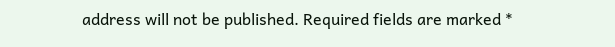address will not be published. Required fields are marked *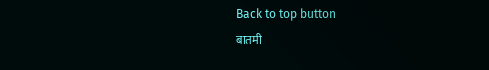Back to top button
बातमी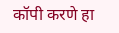कॉपी करणे हा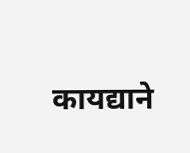कायद्याने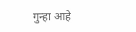गुन्हा आहे